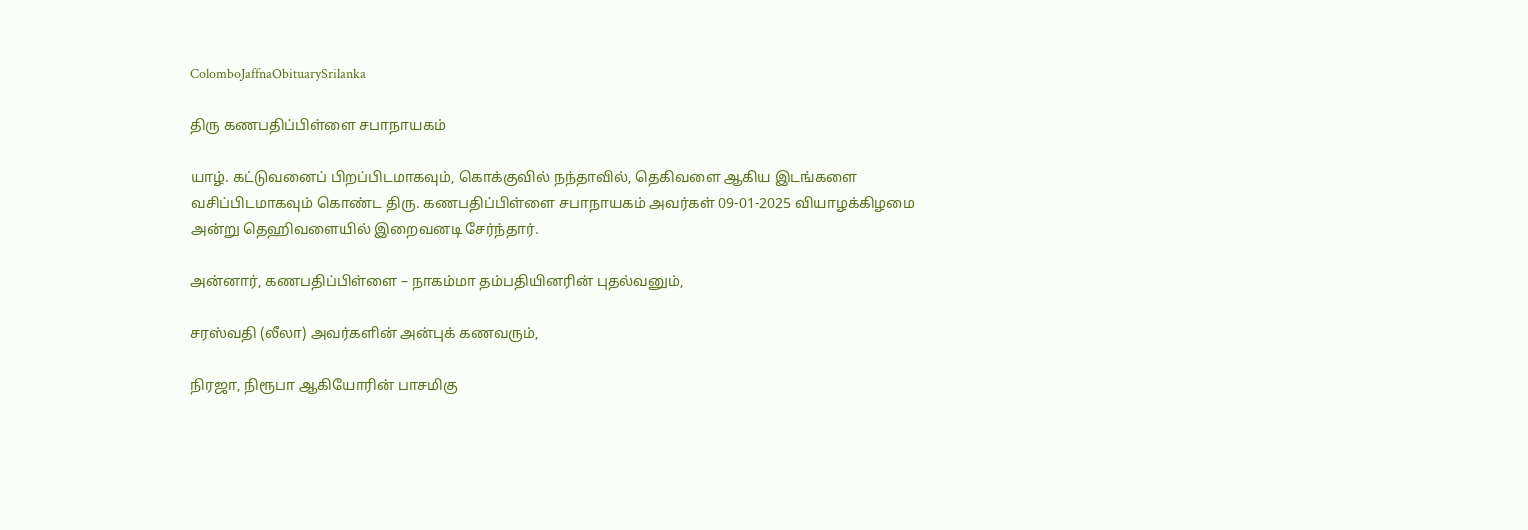ColomboJaffnaObituarySrilanka

திரு கணபதிப்பிள்ளை சபாநாயகம்

யாழ். கட்டுவனைப் பிறப்பிடமாகவும், கொக்குவில் நந்தாவில், தெகிவளை ஆகிய இடங்களை வசிப்பிடமாகவும் கொண்ட திரு. கணபதிப்பிள்ளை சபாநாயகம் அவர்கள் 09-01-2025 வியாழக்கிழமை அன்று தெஹிவளையில் இறைவனடி சேர்ந்தார்.

அன்னார், கணபதிப்பிள்ளை – நாகம்மா தம்பதியினரின் புதல்வனும்,

சரஸ்வதி (லீலா) அவர்களின் அன்புக் கணவரும்,

நிரஜா, நிரூபா ஆகியோரின் பாசமிகு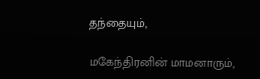தந்தையும்,

மகேந்திரனின் மாமனாரும்,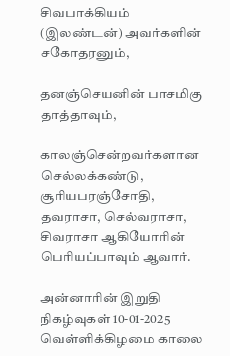சிவபாக்கியம் (இலண்டன்) அவர்களின் சகோதரனும்,

தனஞ்செயனின் பாசமிகு தாத்தாவும்,

காலஞ்சென்றவர்களான செல்லக்கண்டு, சூரியபரஞ்சோதி, தவராசா, செல்வராசா, சிவராசா ஆகியோரின் பெரியப்பாவும் ஆவார்.

அன்னாரின் இறுதி நிகழ்வுகள் 10-01-2025 வெள்ளிக்கிழமை காலை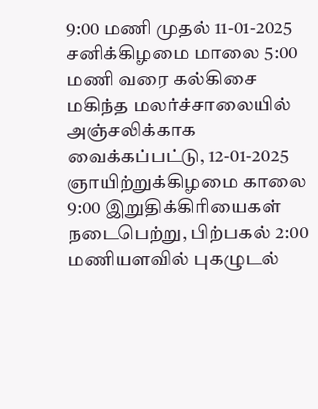9:00 மணி முதல் 11-01-2025 சனிக்கிழமை மாலை 5:00 மணி வரை கல்கிசை மகிந்த மலர்ச்சாலையில் அஞ்சலிக்காக வைக்கப்பட்டு, 12-01-2025 ஞாயிற்றுக்கிழமை காலை 9:00 இறுதிக்கிரியைகள் நடைபெற்று, பிற்பகல் 2:00 மணியளவில் புகழுடல்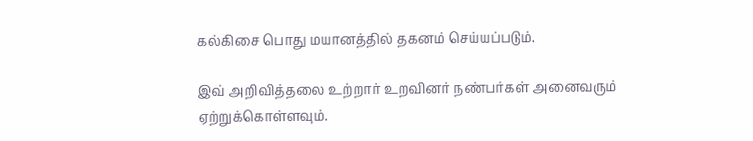கல்கிசை பொது மயானத்தில் தகனம் செய்யப்படும்.

இவ் அறிவித்தலை உற்றார் உறவினர் நண்பர்கள் அனைவரும் ஏற்றுக்கொள்ளவும்.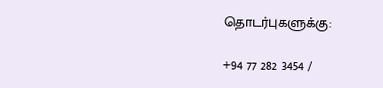தொடர்புகளுக்கு:

+94 77 282 3454 /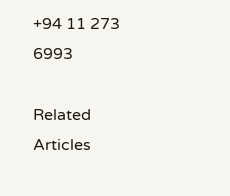+94 11 273 6993

Related Articles